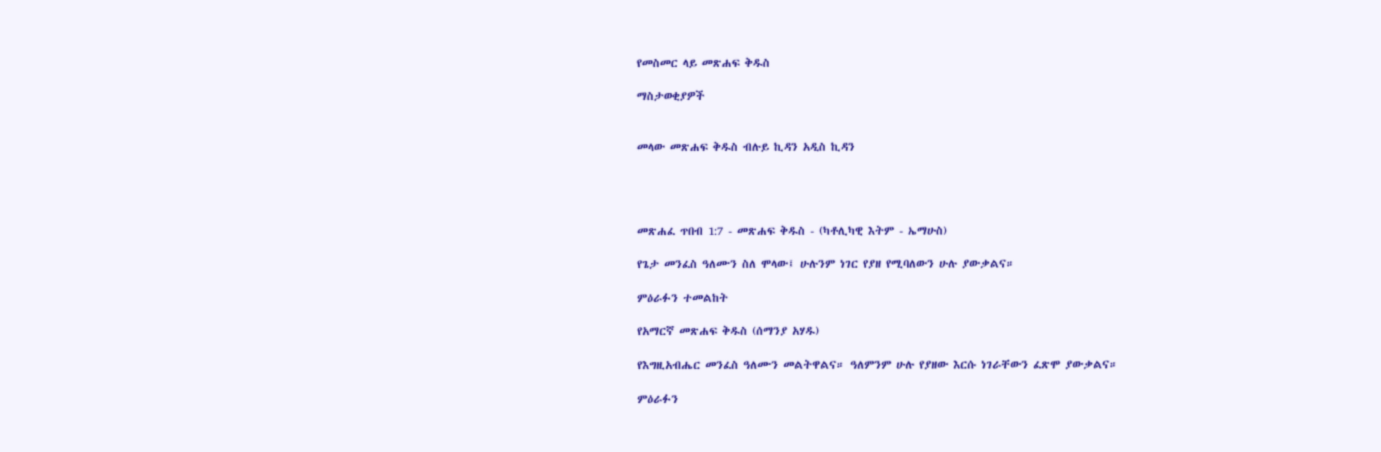የመስመር ላይ መጽሐፍ ቅዱስ

ማስታወቂያዎች


መላው መጽሐፍ ቅዱስ ብሉይ ኪዳን አዲስ ኪዳን




መጽሐፈ ጥበብ 1:7 - መጽሐፍ ቅዱስ - (ካቶሊካዊ እትም - ኤማሁስ)

የጌታ መንፈስ ዓለሙን ስለ ሞላው፤ ሁሉንም ነገር የያዘ የሚባለውን ሁሉ ያውቃልና።

ምዕራፉን ተመልከት

የአማርኛ መጽሐፍ ቅዱስ (ሰማንያ አሃዱ)

የእግዚአብሔር መንፈስ ዓለሙን መልትዋልና። ዓለምንም ሁሉ የያዘው እርሱ ነገራቸውን ፈጽሞ ያውቃልና።

ምዕራፉን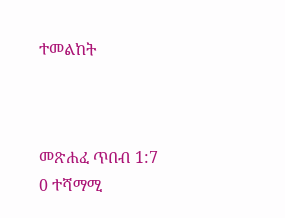ተመልከት



መጽሐፈ ጥበብ 1:7
0 ተሻማሚ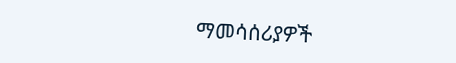ማመሳሰሪያዎች